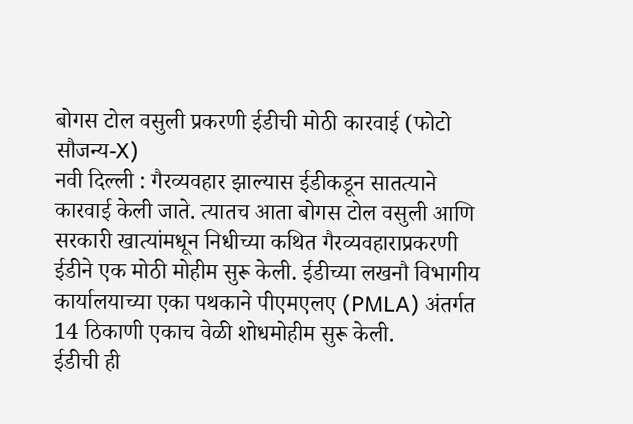बोगस टोल वसुली प्रकरणी ईडीची मोठी कारवाई (फोटो सौजन्य-X)
नवी दिल्ली : गैरव्यवहार झाल्यास ईडीकडून सातत्याने कारवाई केली जाते. त्यातच आता बोगस टोल वसुली आणि सरकारी खात्यांमधून निधीच्या कथित गैरव्यवहाराप्रकरणी ईडीने एक मोठी मोहीम सुरू केली. ईडीच्या लखनौ विभागीय कार्यालयाच्या एका पथकाने पीएमएलए (PMLA) अंतर्गत 14 ठिकाणी एकाच वेळी शोधमोहीम सुरू केली.
ईडीची ही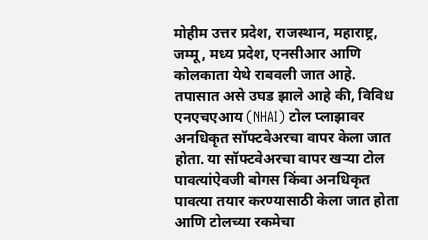मोहीम उत्तर प्रदेश, राजस्थान, महाराष्ट्र, जम्मू, मध्य प्रदेश, एनसीआर आणि कोलकाता येथे राबवली जात आहे. तपासात असे उघड झाले आहे की, विविध एनएचएआय (NHAI) टोल प्लाझावर अनधिकृत सॉफ्टवेअरचा वापर केला जात होता. या सॉफ्टवेअरचा वापर खऱ्या टोल पावत्यांऐवजी बोगस किंवा अनधिकृत पावत्या तयार करण्यासाठी केला जात होता आणि टोलच्या रकमेचा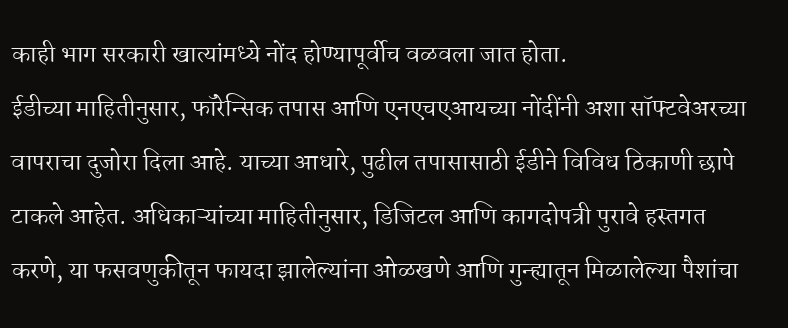काही भाग सरकारी खात्यांमध्ये नोंद होण्यापूर्वीच वळवला जात होता.
ईडीच्या माहितीनुसार, फॉरेन्सिक तपास आणि एनएचएआयच्या नोंदींनी अशा सॉफ्टवेअरच्या वापराचा दुजोरा दिला आहे. याच्या आधारे, पुढील तपासासाठी ईडीने विविध ठिकाणी छापे टाकले आहेत. अधिकाऱ्यांच्या माहितीनुसार, डिजिटल आणि कागदोपत्री पुरावे हस्तगत करणे, या फसवणुकीतून फायदा झालेल्यांना ओळखणे आणि गुन्ह्यातून मिळालेल्या पैशांचा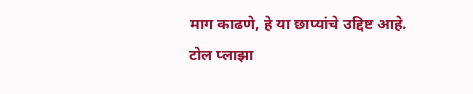माग काढणे, हे या छाप्यांचे उद्दिष्ट आहे.
टोल प्लाझा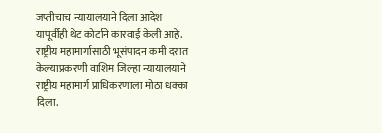जप्तीचाच न्यायालयाने दिला आदेश
यापूर्वीही थेट कोर्टाने कारवाई केली आहे. राष्ट्रीय महामार्गासाठी भूसंपादन कमी दरात केल्याप्रकरणी वाशिम जिल्हा न्यायालयाने राष्ट्रीय महामार्ग प्राधिकरणाला मोठा धक्का दिला.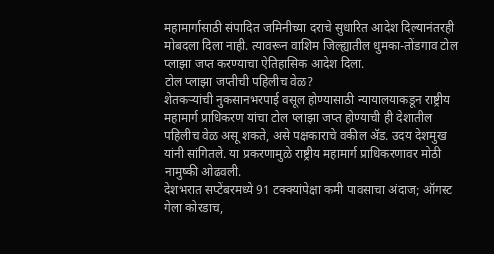महामार्गासाठी संपादित जमिनीच्या दराचे सुधारित आदेश दिल्यानंतरही मोबदला दिला नाही. त्यावरून वाशिम जिल्ह्यातील धुमका-तोंडगाव टोल प्लाझा जप्त करण्याचा ऐतिहासिक आदेश दिला.
टोल प्लाझा जप्तीची पहिलीच वेळ?
शेतकऱ्यांची नुकसानभरपाई वसूल होण्यासाठी न्यायालयाकडून राष्ट्रीय महामार्ग प्राधिकरण यांचा टोल प्लाझा जप्त होण्याची ही देशातील पहिलीच वेळ असू शकते, असे पक्षकाराचे वकील ॲड. उदय देशमुख यांनी सांगितले. या प्रकरणामुळे राष्ट्रीय महामार्ग प्राधिकरणावर मोठी नामुष्की ओढवली.
देशभरात सप्टेंबरमध्ये 91 टक्क्यांपेक्षा कमी पावसाचा अंदाज; ऑगस्ट गेला कोरडाच,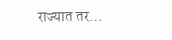राज्यात तर…